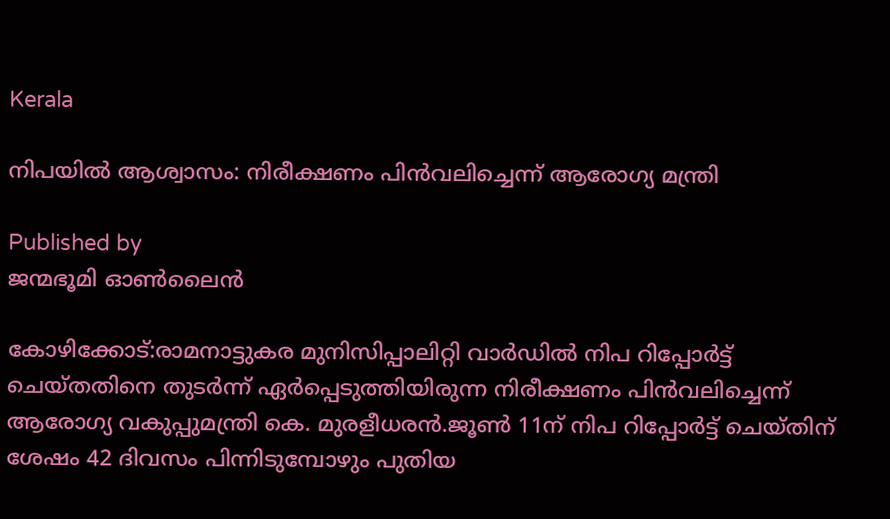Kerala

നിപയില്‍ ആശ്വാസം: നിരീക്ഷണം പിന്‍വലിച്ചെന്ന് ആരോഗ്യ മന്ത്രി

Published by
ജന്മഭൂമി ഓണ്‍ലൈന്‍

കോഴിക്കോട്:രാമനാട്ടുകര മുനിസിപ്പാലിറ്റി വാര്‍ഡില്‍ നിപ റിപ്പോര്‍ട്ട് ചെയ്തതിനെ തുടര്‍ന്ന് ഏര്‍പ്പെടുത്തിയിരുന്ന നിരീക്ഷണം പിന്‍വലിച്ചെന്ന് ആരോഗ്യ വകുപ്പുമന്ത്രി കെ. മുരളീധരന്‍.ജൂണ്‍ 11ന് നിപ റിപ്പോര്‍ട്ട് ചെയ്തിന് ശേഷം 42 ദിവസം പിന്നിടുമ്പോഴും പുതിയ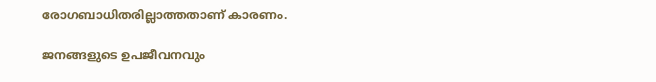രോഗബാധിതരില്ലാത്തതാണ് കാരണം.

ജനങ്ങളുടെ ഉപജീവനവും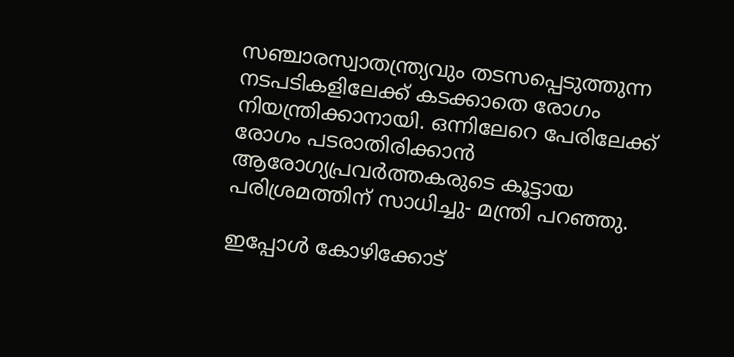സഞ്ചാരസ്വാതന്ത്ര്യവും തടസപ്പെടുത്തുന്ന നടപടികളിലേക്ക് കടക്കാതെ രോഗം നിയന്ത്രിക്കാനായി. ഒന്നിലേറെ പേരിലേക്ക് രോഗം പടരാതിരിക്കാന്‍ ആരോഗ്യപ്രവര്‍ത്തകരുടെ കൂട്ടായ പരിശ്രമത്തിന് സാധിച്ചു- മന്ത്രി പറഞ്ഞു.

ഇപ്പോള്‍ കോഴിക്കോട്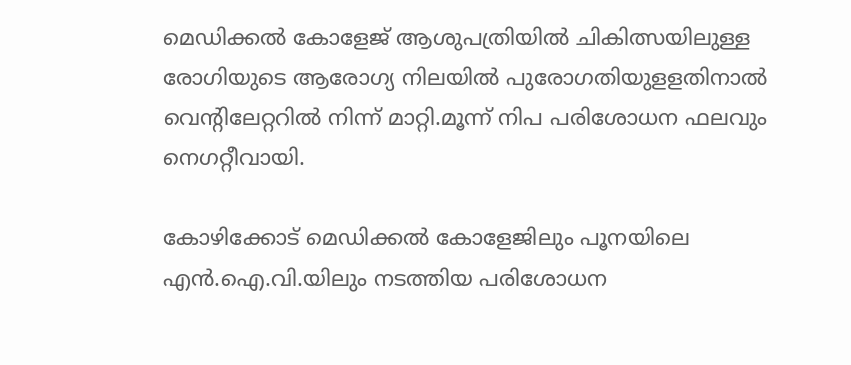മെഡിക്കല്‍ കോളേജ് ആശുപത്രിയില്‍ ചികിത്സയിലുള്ള രോഗിയുടെ ആരോഗ്യ നിലയില്‍ പുരോഗതിയുളളതിനാല്‍ വെന്റിലേറ്ററില്‍ നിന്ന് മാറ്റി.മൂന്ന് നിപ പരിശോധന ഫലവും നെഗറ്റീവായി.

കോഴിക്കോട് മെഡിക്കല്‍ കോളേജിലും പൂനയിലെ എന്‍.ഐ.വി.യിലും നടത്തിയ പരിശോധന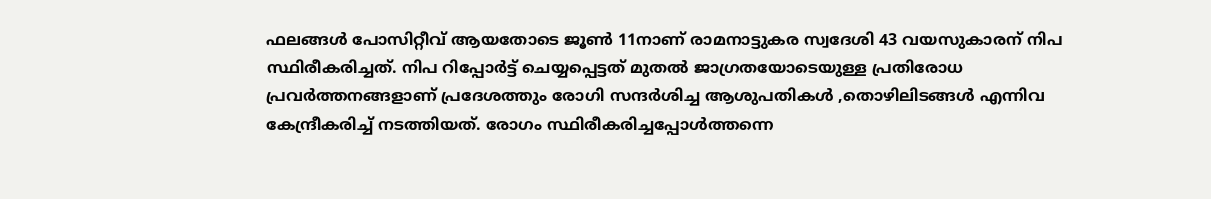ഫലങ്ങള്‍ പോസിറ്റീവ് ആയതോടെ ജൂണ്‍ 11നാണ് രാമനാട്ടുകര സ്വദേശി 43 വയസുകാരന് നിപ സ്ഥിരീകരിച്ചത്. നിപ റിപ്പോര്‍ട്ട് ചെയ്യപ്പെട്ടത് മുതല്‍ ജാഗ്രതയോടെയുള്ള പ്രതിരോധ പ്രവര്‍ത്തനങ്ങളാണ് പ്രദേശത്തും രോഗി സന്ദര്‍ശിച്ച ആശുപതികള്‍ ,തൊഴിലിടങ്ങള്‍ എന്നിവ കേന്ദ്രീകരിച്ച് നടത്തിയത്. രോഗം സ്ഥിരീകരിച്ചപ്പോള്‍ത്തന്നെ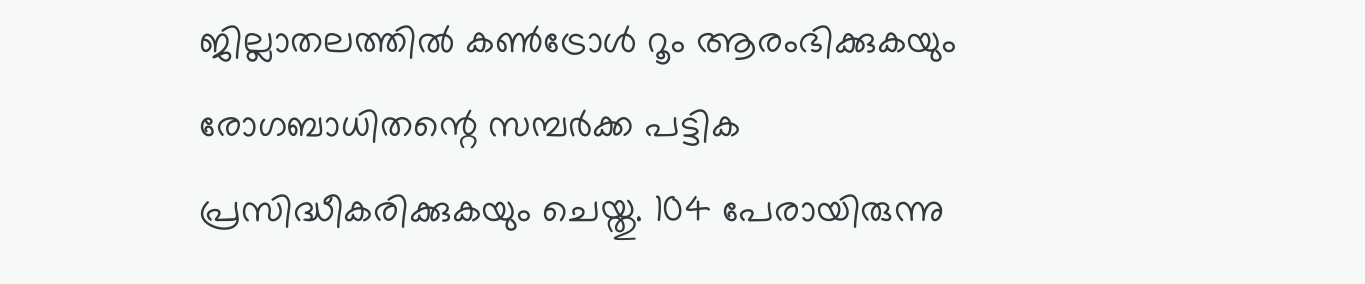ജില്ലാതലത്തില്‍ കണ്‍ട്രോള്‍ റൂം ആരംഭിക്കുകയും രോഗബാധിതന്റെ സമ്പര്‍ക്ക പട്ടിക പ്രസിദ്ധീകരിക്കുകയും ചെയ്തു. 104 പേരായിരുന്നു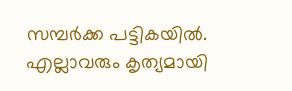സമ്പര്‍ക്ക പട്ടികയില്‍. എല്ലാവരും കൃത്യമായി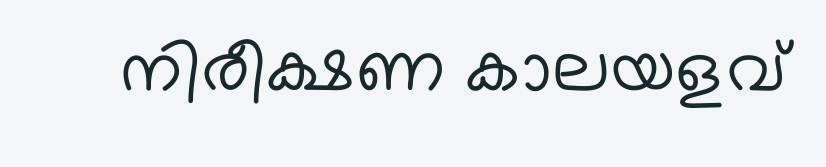നിരീക്ഷണ കാലയളവ്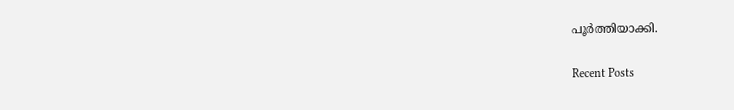പൂര്‍ത്തിയാക്കി.

Recent Posts